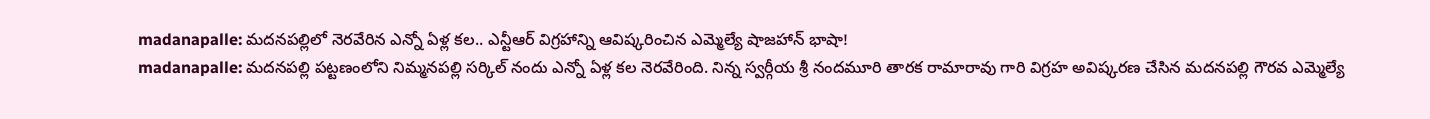madanapalle: మదనపల్లిలో నెరవేరిన ఎన్నో ఏళ్ల కల.. ఎన్టీఆర్ విగ్రహాన్ని ఆవిష్కరించిన ఎమ్మెల్యే షాజహాన్ భాషా!
madanapalle: మదనపల్లి పట్టణంలోని నిమ్మనపల్లి సర్కిల్ నందు ఎన్నో ఏళ్ల కల నెరవేరింది. నిన్న స్వర్గీయ శ్రీ నందమూరి తారక రామారావు గారి విగ్రహ అవిష్కరణ చేసిన మదనపల్లి గౌరవ ఎమ్మెల్యే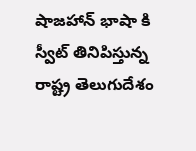షాజహాన్ భాషా కి స్వీట్ తినిపిస్తున్న రాష్ట్ర తెలుగుదేశం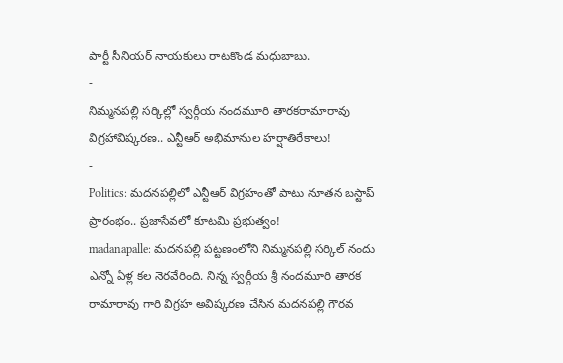పార్టీ సీనియర్ నాయకులు రాటకొండ మధుబాబు.
-
నిమ్మనపల్లి సర్కిల్లో స్వర్గీయ నందమూరి తారకరామారావు విగ్రహావిష్కరణ.. ఎన్టీఆర్ అభిమానుల హర్షాతిరేకాలు!
-
Politics: మదనపల్లిలో ఎన్టీఆర్ విగ్రహంతో పాటు నూతన బస్టాప్ ప్రారంభం.. ప్రజాసేవలో కూటమి ప్రభుత్వం!
madanapalle: మదనపల్లి పట్టణంలోని నిమ్మనపల్లి సర్కిల్ నందు ఎన్నో ఏళ్ల కల నెరవేరింది. నిన్న స్వర్గీయ శ్రీ నందమూరి తారక రామారావు గారి విగ్రహ అవిష్కరణ చేసిన మదనపల్లి గౌరవ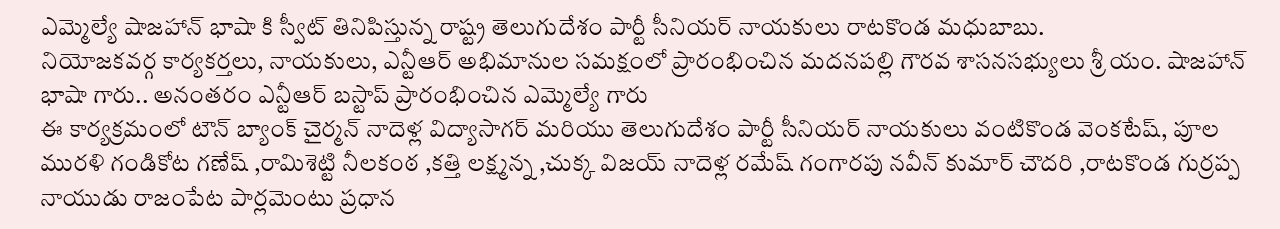ఎమ్మెల్యే షాజహాన్ భాషా కి స్వీట్ తినిపిస్తున్న రాష్ట్ర తెలుగుదేశం పార్టీ సీనియర్ నాయకులు రాటకొండ మధుబాబు.
నియోజకవర్గ కార్యకర్తలు, నాయకులు, ఎన్టీఆర్ అభిమానుల సమక్షంలో ప్రారంభించిన మదనపల్లి గౌరవ శాసనసభ్యులు శ్రీ యం. షాజహాన్ భాషా గారు.. అనంతరం ఎన్టీఆర్ బస్టాప్ ప్రారంభించిన ఎమ్మెల్యే గారు
ఈ కార్యక్రమంలో టౌన్ బ్యాంక్ చైర్మన్ నాదెళ్ల విద్యాసాగర్ మరియు తెలుగుదేశం పార్టీ సీనియర్ నాయకులు వంటికొండ వెంకటేష్, పూల మురళి గండికోట గణేష్ ,రామిశెట్టి నీలకంఠ ,కత్తి లక్ష్మన్న ,చుక్క విజయ్ నాదెళ్ల రమేష్ గంగారపు నవీన్ కుమార్ చౌదరి ,రాటకొండ గుర్రప్ప నాయుడు రాజంపేట పార్లమెంటు ప్రధాన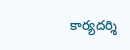కార్యదర్శి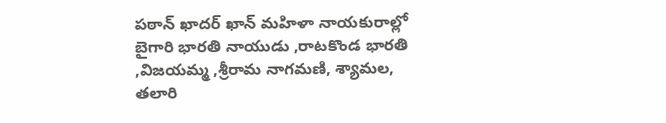పఠాన్ ఖాదర్ ఖాన్ మహిళా నాయకురాల్లో బైగారి భారతి నాయుడు ,రాటకొండ భారతి ,విజయమ్మ ,శ్రీరామ నాగమణి, శ్యామల, తలారి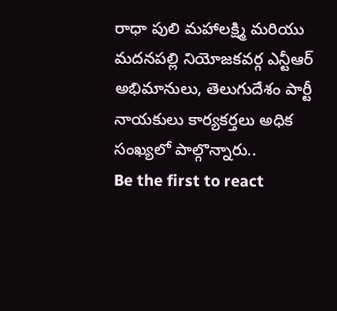రాధా పులి మహాలక్ష్మి మరియు మదనపల్లి నియోజకవర్గ ఎన్టీఆర్ అభిమానులు, తెలుగుదేశం పార్టీ నాయకులు కార్యకర్తలు అధిక సంఖ్యలో పాల్గొన్నారు..
Be the first to react